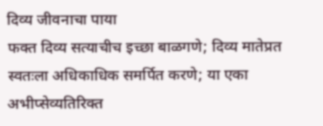दिव्य जीवनाचा पाया
फक्त दिव्य सत्याचीच इच्छा बाळगणे; दिव्य मातेप्रत स्वतःला अधिकाधिक समर्पित करणे; या एका अभीप्सेव्यतिरिक्त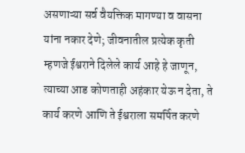असणाऱ्या सर्व वैयक्तिक मागण्या व वासना यांना नकार देणे; जीवनातील प्रत्येक कृती म्हणजे ईश्वराने दिलेले कार्य आहे हे जाणून, त्याच्या आड कोणताही अहंकार येऊ न देता, ते कार्य करणे आणि ते ईश्वराला समर्पित करणे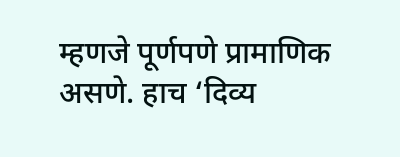म्हणजे पूर्णपणे प्रामाणिक असणे. हाच ‘दिव्य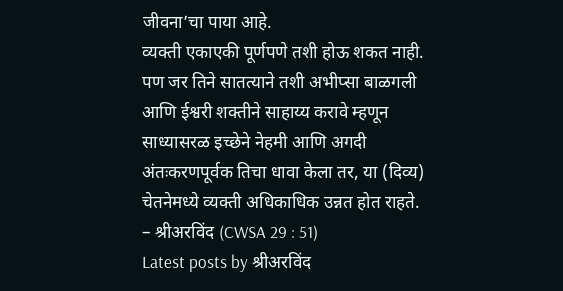जीवना’चा पाया आहे.
व्यक्ती एकाएकी पूर्णपणे तशी होऊ शकत नाही. पण जर तिने सातत्याने तशी अभीप्सा बाळगली आणि ईश्वरी शक्तीने साहाय्य करावे म्हणून साध्यासरळ इच्छेने नेहमी आणि अगदी अंतःकरणपूर्वक तिचा धावा केला तर, या (दिव्य) चेतनेमध्ये व्यक्ती अधिकाधिक उन्नत होत राहते.
– श्रीअरविंद (CWSA 29 : 51)
Latest posts by श्रीअरविंद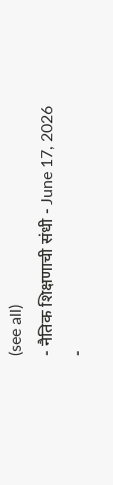(see all)
- नैतिक शिक्षणाची संधी - June 17, 2026
-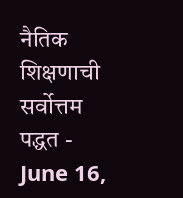नैतिक शिक्षणाची सर्वोत्तम पद्धत - June 16,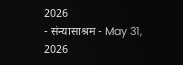2026
- संन्यासाश्रम - May 31, 2026